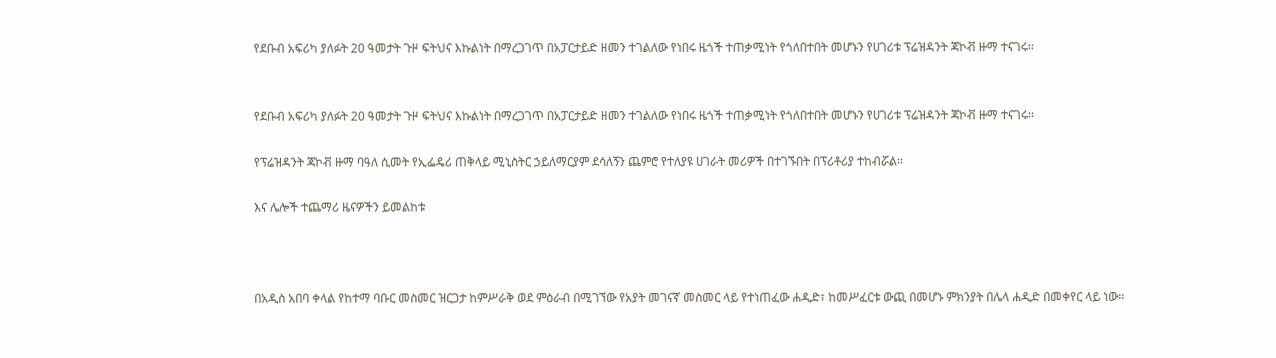የደቡብ አፍሪካ ያለፉት 20 ዓመታት ጉዞ ፍትህና እኩልነት በማረጋገጥ በአፓርታይድ ዘመን ተገልለው የነበሩ ዜጎች ተጠቃሚነት የጎለበተበት መሆኑን የሀገሪቱ ፕሬዝዳንት ጃኮቭ ዙማ ተናገሩ፡፡


የደቡብ አፍሪካ ያለፉት 20 ዓመታት ጉዞ ፍትህና እኩልነት በማረጋገጥ በአፓርታይድ ዘመን ተገልለው የነበሩ ዜጎች ተጠቃሚነት የጎለበተበት መሆኑን የሀገሪቱ ፕሬዝዳንት ጃኮቭ ዙማ ተናገሩ፡፡

የፕሬዝዳንት ጃኮቭ ዙማ ባዓለ ሲመት የኢፌዴሪ ጠቅላይ ሚኒስትር ኃይለማርያም ደሳለኝን ጨምሮ የተለያዩ ሀገራት መሪዎች በተገኙበት በፕሪቶሪያ ተከብሯል፡፡

እና ሌሎች ተጨማሪ ዜናዎችን ይመልከቱ



በአዲስ አበባ ቀላል የከተማ ባቡር መስመር ዝርጋታ ከምሥራቅ ወደ ምዕራብ በሚገኘው የአያት መገናኛ መስመር ላይ የተነጠፈው ሐዲድ፣ ከመሥፈርቱ ውጪ በመሆኑ ምክንያት በሌላ ሐዲድ በመቀየር ላይ ነው፡፡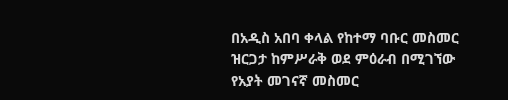በአዲስ አበባ ቀላል የከተማ ባቡር መስመር ዝርጋታ ከምሥራቅ ወደ ምዕራብ በሚገኘው የአያት መገናኛ መስመር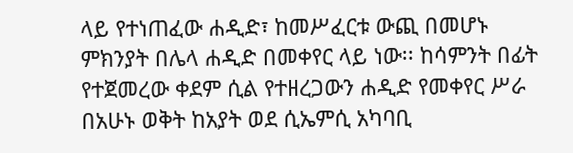ላይ የተነጠፈው ሐዲድ፣ ከመሥፈርቱ ውጪ በመሆኑ ምክንያት በሌላ ሐዲድ በመቀየር ላይ ነው፡፡ ከሳምንት በፊት የተጀመረው ቀደም ሲል የተዘረጋውን ሐዲድ የመቀየር ሥራ በአሁኑ ወቅት ከአያት ወደ ሲኤምሲ አካባቢ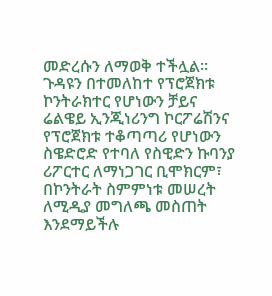መድረሱን ለማወቅ ተችሏል፡፡ ጉዳዩን በተመለከተ የፕሮጀክቱ ኮንትራክተር የሆነውን ቻይና ሬልዌይ ኢንጂነሪንግ ኮርፖሬሽንና የፕሮጀክቱ ተቆጣጣሪ የሆነውን ስዌድሮድ የተባለ የስዊድን ኩባንያ ሪፖርተር ለማነጋገር ቢሞክርም፣ በኮንትራት ስምምነቱ መሠረት ለሚዲያ መግለጫ መስጠት እንደማይችሉ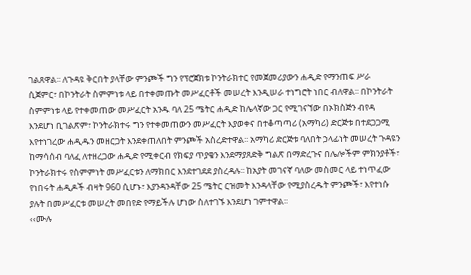ገልጸዋል፡፡ ለጉዳዩ ቅርበት ያላቸው ምንጮች ግን የፕሮጀክቱ ኮንትራክተር የመጀመሪያውን ሐዲድ የማንጠፍ ሥራ ሲጀምር፣ በኮንትራት ስምምነቱ ላይ በተቀመጡት መሥፈርቶች መሠረት እንዲሠራ ተነግሮት ነበር ብለዋል፡፡ በኮንትራት ስምምነቱ ላይ የተቀመጠው መሥፈርት አንዱ ባለ 25 ሜትር ሐዲድ ከሌላኛው ጋር የሚገናኘው በኦክስጅን ብየዳ እንደሆነ ቢገልጽም፣ ኮንትራክተሩ ግን የተቀመጠውን መሥፈርት እያወቀና በተቆጣጣሪ (አማካሪ) ድርጅቱ በተደጋጋሚ እየተነገረው ሐዲዱን መዘርጋት እንደቀጠለበት ምንጮች አስረድተዋል፡፡ አማካሪ ድርጅቱ ባለበት ኃላፊነት መሠረት ጉዳዩን ከማሳሰብ ባለፈ ለተዘረጋው ሐዲድ የሚቀርብ የክፍያ ጥያቄን እንደማያጸድቅ ግልጽ በማድረጉና በሌሎችም ምክንያቶች፣ ኮንትራክተሩ የስምምነት መሥፈርቱን ለማክበር እንደተገደደ ያስረዳሉ፡፡ ከአያት መገናኛ ባለው መስመር ላይ ተነጥፈው የነበሩት ሐዲዶች ብዛት 960 ሲሆኑ፣ እያንዳንዳቸው 25 ሜትር ርዝመት እንዳላቸው የሚያስረዱት ምንጮች፣ እየተነሱ ያሉት በመሥፈርቱ መሠረት መበየድ የማይችሉ ሆነው ስለተገኙ እንደሆነ ገምተዋል፡፡
‹‹ሙሉ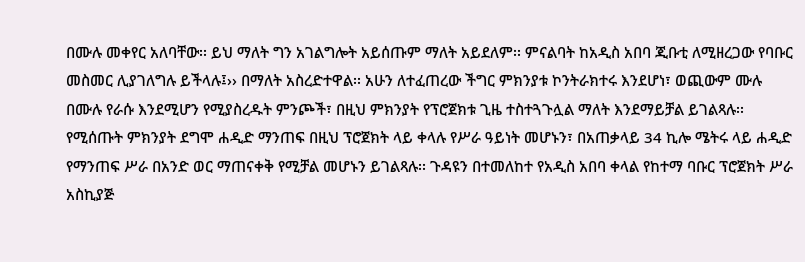በሙሉ መቀየር አለባቸው፡፡ ይህ ማለት ግን አገልግሎት አይሰጡም ማለት አይደለም፡፡ ምናልባት ከአዲስ አበባ ጂቡቲ ለሚዘረጋው የባቡር መስመር ሊያገለግሉ ይችላሉ፤›› በማለት አስረድተዋል፡፡ አሁን ለተፈጠረው ችግር ምክንያቱ ኮንትራክተሩ እንደሆነ፣ ወጪውም ሙሉ በሙሉ የራሱ እንደሚሆን የሚያስረዱት ምንጮች፣ በዚህ ምክንያት የፕሮጀክቱ ጊዜ ተስተጓጉሏል ማለት እንደማይቻል ይገልጻሉ፡፡ የሚሰጡት ምክንያት ደግሞ ሐዲድ ማንጠፍ በዚህ ፕሮጀክት ላይ ቀላሉ የሥራ ዓይነት መሆኑን፣ በአጠቃላይ 34 ኪሎ ሜትሩ ላይ ሐዲድ የማንጠፍ ሥራ በአንድ ወር ማጠናቀቅ የሚቻል መሆኑን ይገልጻሉ፡፡ ጉዳዩን በተመለከተ የአዲስ አበባ ቀላል የከተማ ባቡር ፕሮጀክት ሥራ አስኪያጅ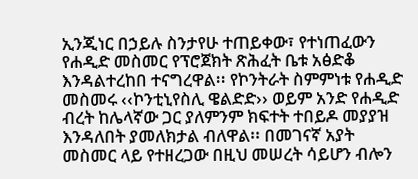ኢንጂነር በኃይሉ ስንታየሁ ተጠይቀው፣ የተነጠፈውን የሐዲድ መስመር የፕሮጀክት ጽሕፈት ቤቱ አፅድቆ እንዳልተረከበ ተናግረዋል፡፡ የኮንትራት ስምምነቱ የሐዲድ መስመሩ ‹‹ኮንቲኒየስሊ ዌልድድ›› ወይም አንድ የሐዲድ ብረት ከሌላኛው ጋር ያለምንም ክፍተት ተበይዶ መያያዝ እንዳለበት ያመለክታል ብለዋል፡፡ በመገናኛ አያት መስመር ላይ የተዘረጋው በዚህ መሠረት ሳይሆን ብሎን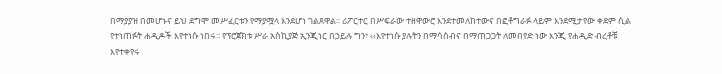በማያያዝ በመሆኑና ይህ ደግሞ መሥፈርቱን የማያሟላ እንደሆነ ገልጸዋል፡፡ ሪፖርተር በሥፍራው ተዘዋውሮ እንደተመለከተውና በፎቶግራፉ ላይም እንደሚታየው ቀደም ሲል የተነጠፉት ሐዲዶች እየተነሱ ነበሩ፡፡ የፕሮጀክቱ ሥራ አስኪያጅ ኢንጂነር በኃይሉ ግን፣ ‹‹እየተነሱ ያሉትን በማሳሰብና በማጠጋጋት ለመበየድ ነው እንጂ የሐዲድ ብረቶቹ እየተቀየሩ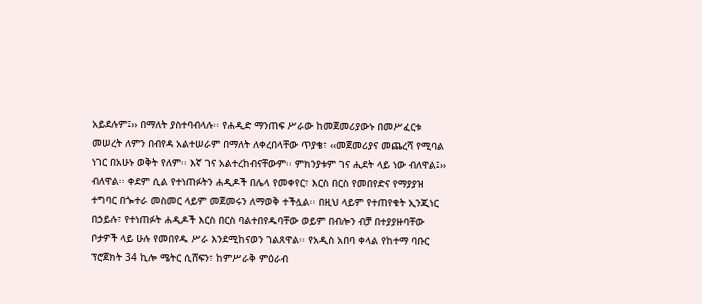አይደሉም፤›› በማለት ያስተባብላሉ፡፡ የሐዲድ ማንጠፍ ሥራው ከመጀመሪያውኑ በመሥፈርቱ መሠረት ለምን በብየዳ አልተሠራም በማለት ለቀረበላቸው ጥያቄ፣ ‹‹መጀመሪያና መጨረሻ የሚባል ነገር በአሁኑ ወቅት የለም፡፡ እኛ ገና አልተረከብናቸውም፡፡ ምክንያቱም ገና ሒደት ላይ ነው ብለዋል፤›› ብለዋል፡፡ ቀደም ሲል የተነጠፉትን ሐዲዶች በሌላ የመቀየር፣ እርስ በርስ የመበየድና የማያያዝ ተግባር በጐተራ መስመር ላይም መጀመሩን ለማወቅ ተችሏል፡፡ በዚህ ላይም የተጠየቁት ኢንጂነር በኃይሉ፣ የተነጠፉት ሐዲዶች እርስ በርስ ባልተበየዱባቸው ወይም በብሎን ብቻ በተያያዙባቸው ቦታዎች ላይ ሁሉ የመበየዱ ሥራ እንደሚከናወን ገልጸዋል፡፡ የአዲስ አበባ ቀላል የከተማ ባቡር ፕሮጀክት 34 ኪሎ ሜትር ሲሸፍን፣ ከምሥራቅ ምዕራብ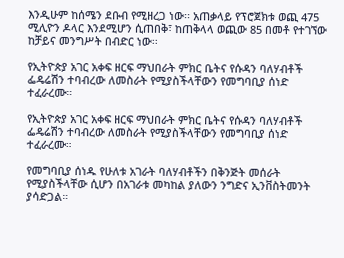እንዲሁም ከሰሜን ደቡብ የሚዘረጋ ነው፡፡ አጠቃላይ የፕሮጀክቱ ወጪ 475 ሚሊዮን ዶላር እንደሚሆን ሲጠበቅ፣ ከጠቅላላ ወጪው 85 በመቶ የተገኘው ከቻይና መንግሥት በብድር ነው፡፡

የኢትዮጵያ አገር አቀፍ ዘርፍ ማህበራት ምክር ቤትና የሱዳን ባለሃብቶች ፌዴሬሽን ተባብረው ለመስራት የሚያስችላቸውን የመግባቢያ ሰነድ ተፈራረሙ።

የኢትዮጵያ አገር አቀፍ ዘርፍ ማህበራት ምክር ቤትና የሱዳን ባለሃብቶች ፌዴሬሽን ተባብረው ለመስራት የሚያስችላቸውን የመግባቢያ ሰነድ ተፈራረሙ።

የመግባቢያ ሰነዱ የሁለቱ አገራት ባለሃብቶችን በቅንጅት መሰራት የሚያስችላቸው ሲሆን በአገራቱ መካከል ያለውን ንግድና ኢንቨስትመንት ያሳድጋል።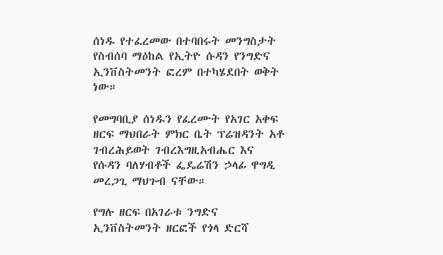ሰነዱ የተፈረመው በተባበሩት መንግስታት የስብሰባ ማዕከል የኢትዮ ሱዳን የንግድና ኢንቨስትመንት ፎረም በተካሄደበት ወቅት ነው።

የመግባቢያ ሰነዱን የፈረሙት የአገር አቀፍ ዘርፍ ማህበራት ምክር ቤት ፕሬዝዳንት አቶ ገብረሕይወት ገብረእግዚአብሔር እና የሱዳን ባለሃብቶች ፌዴሬሽን ኃላፊ ዋግዲ መረጋጊ ማህጉብ ናቸው።

የግሉ ዘርፍ በአገራቱ ንግድና ኢንቨስትመንት ዘርፎች የጎላ ድርሻ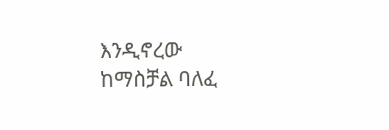እንዲኖረው ከማስቻል ባለፈ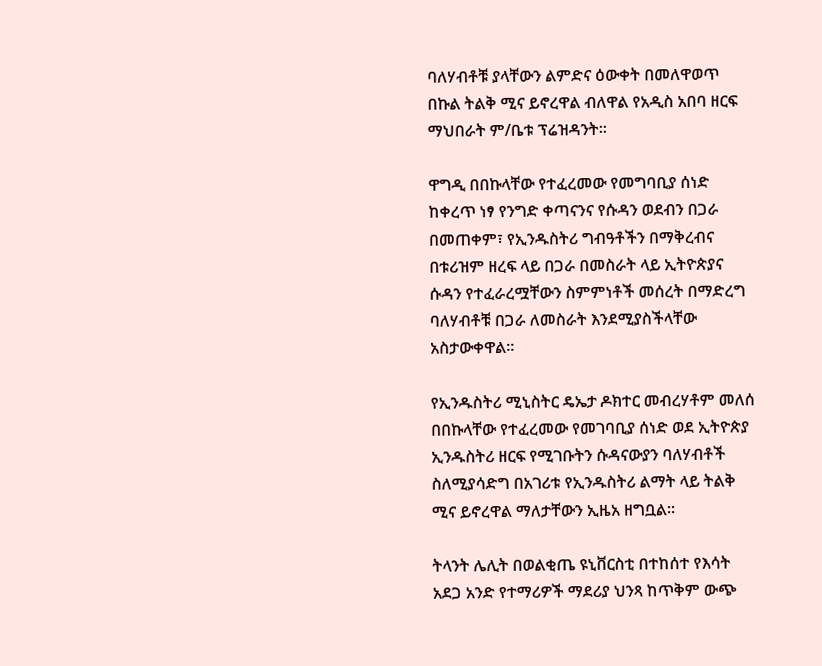ባለሃብቶቹ ያላቸውን ልምድና ዕውቀት በመለዋወጥ በኩል ትልቅ ሚና ይኖረዋል ብለዋል የአዲስ አበባ ዘርፍ ማህበራት ም/ቤቱ ፕሬዝዳንት፡፡

ዋግዲ በበኩላቸው የተፈረመው የመግባቢያ ሰነድ ከቀረጥ ነፃ የንግድ ቀጣናንና የሱዳን ወደብን በጋራ በመጠቀም፣ የኢንዱስትሪ ግብዓቶችን በማቅረብና በቱሪዝም ዘረፍ ላይ በጋራ በመስራት ላይ ኢትዮጵያና ሱዳን የተፈራረሟቸውን ስምምነቶች መሰረት በማድረግ ባለሃብቶቹ በጋራ ለመስራት እንደሚያስችላቸው አስታውቀዋል፡፡

የኢንዱስትሪ ሚኒስትር ዴኤታ ዶክተር መብረሃቶም መለሰ በበኩላቸው የተፈረመው የመገባቢያ ሰነድ ወደ ኢትዮጵያ ኢንዱስትሪ ዘርፍ የሚገቡትን ሱዳናውያን ባለሃብቶች ስለሚያሳድግ በአገሪቱ የኢንዱስትሪ ልማት ላይ ትልቅ ሚና ይኖረዋል ማለታቸውን ኢዜአ ዘግቧል።

ትላንት ሌሊት በወልቂጤ ዩኒቨርስቲ በተከሰተ የእሳት አደጋ አንድ የተማሪዎች ማደሪያ ህንጻ ከጥቅም ውጭ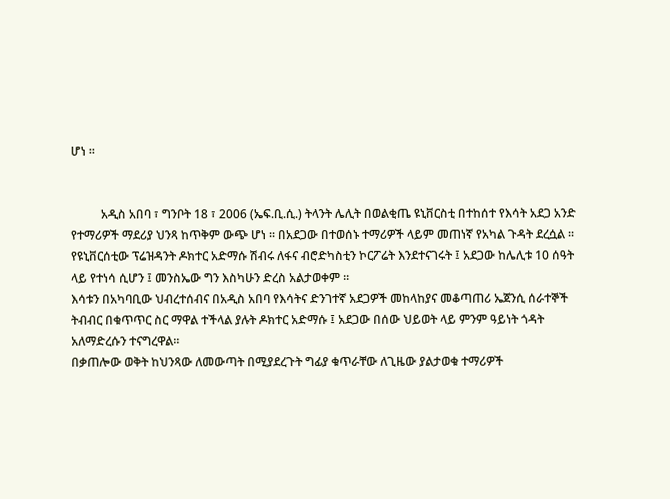ሆነ ።


          አዲስ አበባ ፣ ግንቦት 18 ፣ 2006 (ኤፍ.ቢ.ሲ.) ትላንት ሌሊት በወልቂጤ ዩኒቨርስቲ በተከሰተ የእሳት አደጋ አንድ የተማሪዎች ማደሪያ ህንጻ ከጥቅም ውጭ ሆነ ። በአደጋው በተወሰኑ ተማሪዎች ላይም መጠነኛ የአካል ጉዳት ደረሷል ።
የዩኒቨርሰቲው ፕሬዝዳንት ዶክተር አድማሱ ሽብሩ ለፋና ብሮድካስቲን ኮርፖሬት እንደተናገሩት ፤ አደጋው ከሌሊቱ 10 ሰዓት ላይ የተነሳ ሲሆን ፤ መንስኤው ግን እስካሁን ድረስ አልታወቀም ።
እሳቱን በአካባቢው ህብረተሰብና በአዲስ አበባ የእሳትና ድንገተኛ አደጋዎች መከላከያና መቆጣጠሪ ኤጀንሲ ሰራተኞች ትብብር በቁጥጥር ስር ማዋል ተችላል ያሉት ዶክተር አድማሱ ፤ አደጋው በሰው ህይወት ላይ ምንም ዓይነት ጎዳት አለማድረሱን ተናግረዋል።
በቃጠሎው ወቅት ከህንጻው ለመውጣት በሚያደረጉት ግፊያ ቁጥራቸው ለጊዜው ያልታወቁ ተማሪዎች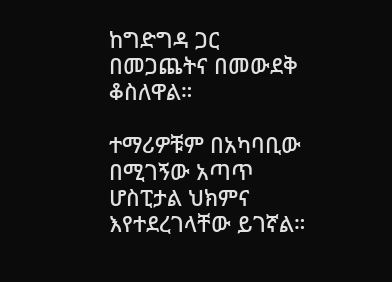ከግድግዳ ጋር በመጋጨትና በመውደቅ ቆስለዋል።

ተማሪዎቹም በአካባቢው በሚገኝው አጣጥ ሆስፒታል ህክምና እየተደረገላቸው ይገኛል።